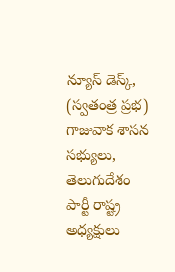న్యూస్ డెస్క్, (స్వతంత్ర ప్రభ)
గాజువాక శాసన సభ్యులు, తెలుగుదేశం పార్టీ రాష్ట్ర అధ్యక్షులు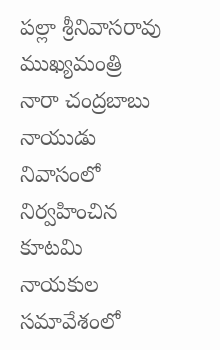పల్లా శ్రీనివాసరావు ముఖ్యమంత్రి నారా చంద్రబాబు నాయుడు నివాసంలో నిర్వహించిన కూటమి నాయకుల సమావేశంలో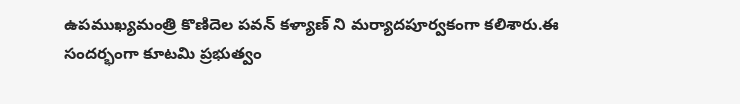ఉపముఖ్యమంత్రి కొణిదెల పవన్ కళ్యాణ్ ని మర్యాదపూర్వకంగా కలిశారు.ఈ సందర్భంగా కూటమి ప్రభుత్వం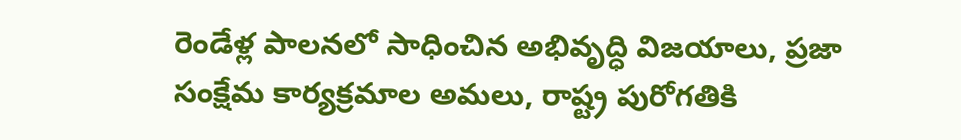రెండేళ్ల పాలనలో సాధించిన అభివృద్ధి విజయాలు, ప్రజా సంక్షేమ కార్యక్రమాల అమలు, రాష్ట్ర పురోగతికి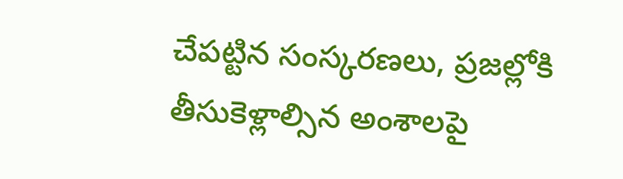చేపట్టిన సంస్కరణలు, ప్రజల్లోకి తీసుకెళ్లాల్సిన అంశాలపై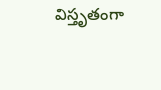విస్తృతంగా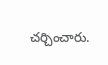చర్చించారు.